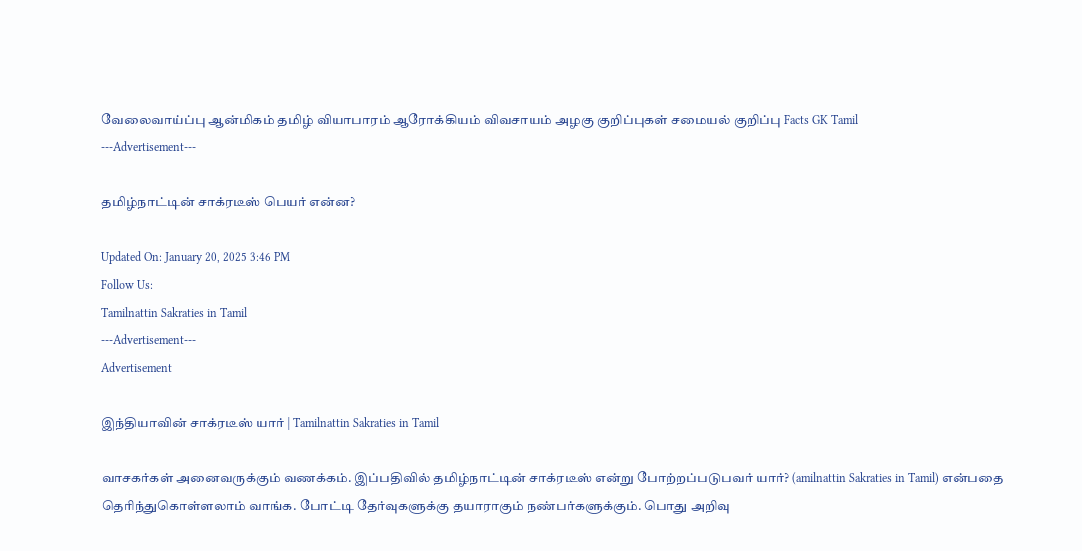வேலைவாய்ப்பு ஆன்மிகம் தமிழ் வியாபாரம் ஆரோக்கியம் விவசாயம் அழகு குறிப்புகள் சமையல் குறிப்பு Facts GK Tamil
---Advertisement---

தமிழ்நாட்டின் சாக்ரடீஸ் பெயர் என்ன?

Updated On: January 20, 2025 3:46 PM
Follow Us:
Tamilnattin Sakraties in Tamil
---Advertisement---
Advertisement

இந்தியாவின் சாக்ரடீஸ் யார் | Tamilnattin Sakraties in Tamil

வாசகர்கள் அனைவருக்கும் வணக்கம். இப்பதிவில் தமிழ்நாட்டின் சாக்ரடீஸ் என்று போற்றப்படுபவர் யார்? (amilnattin Sakraties in Tamil) என்பதை தெரிந்துகொள்ளலாம் வாங்க. போட்டி தேர்வுகளுக்கு தயாராகும் நண்பர்களுக்கும். பொது அறிவு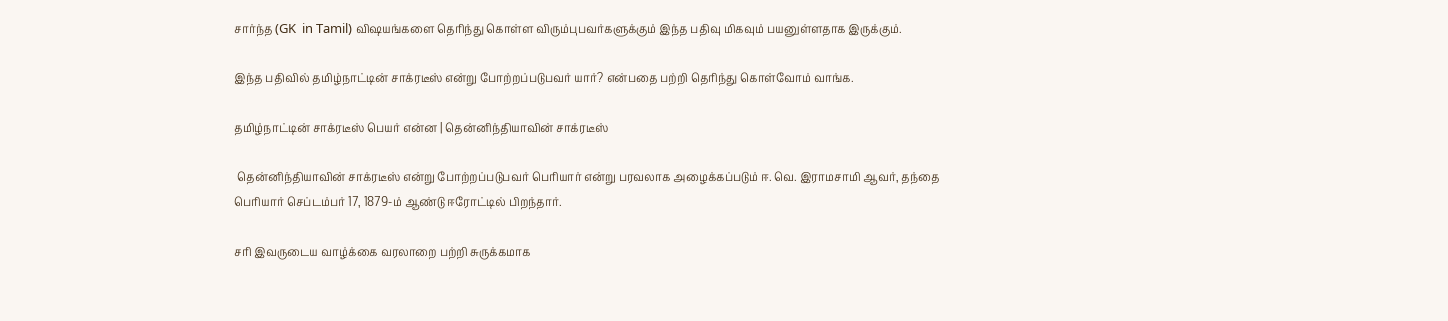சார்ந்த (GK  in Tamil) விஷயங்களை தெரிந்து கொள்ள விரும்புபவர்களுக்கும் இந்த பதிவு மிகவும் பயனுள்ளதாக இருக்கும்.

இந்த பதிவில் தமிழ்நாட்டின் சாக்ரடீஸ் என்று போற்றப்படுபவர் யார்? என்பதை பற்றி தெரிந்து கொள்வோம் வாங்க.

தமிழ்நாட்டின் சாக்ரடீஸ் பெயர் என்ன | தென்னிந்தியாவின் சாக்ரடீஸ்

 தென்னிந்தியாவின் சாக்ரடீஸ் என்று போற்றப்படுபவர் பெரியார் என்று பரவலாக அழைக்கப்படும் ஈ. வெ. இராமசாமி ஆவர், தந்தை பெரியார் செப்டம்பர் 17, 1879-ம் ஆண்டு ஈரோட்டில் பிறந்தார்.

சரி இவருடைய வாழ்க்கை வரலாறை பற்றி சுருக்கமாக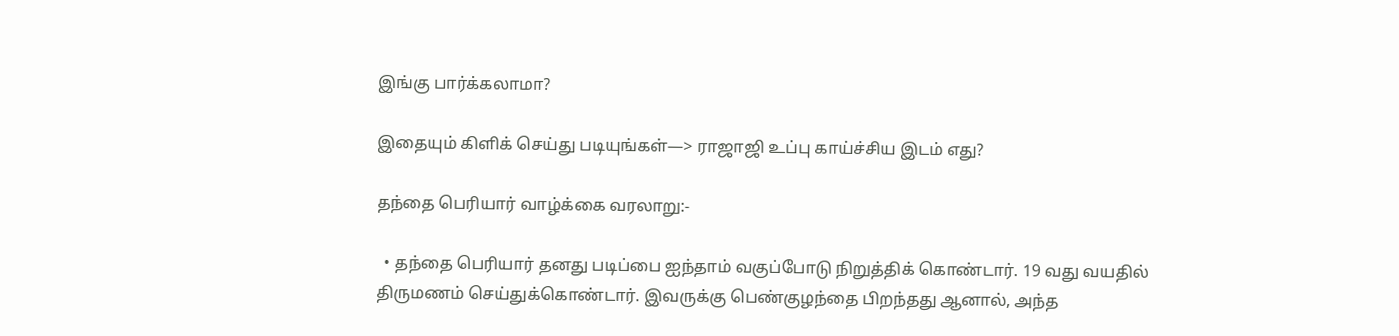இங்கு பார்க்கலாமா?

இதையும் கிளிக் செய்து படியுங்கள்—> ராஜாஜி உப்பு காய்ச்சிய இடம் எது?

தந்தை பெரியார் வாழ்க்கை வரலாறு:-

  • தந்தை பெரியார் தனது படிப்பை ஐந்தாம் வகுப்போடு நிறுத்திக் கொண்டார். 19 வது வயதில் திருமணம் செய்துக்கொண்டார். இவருக்கு பெண்குழந்தை பிறந்தது ஆனால், அந்த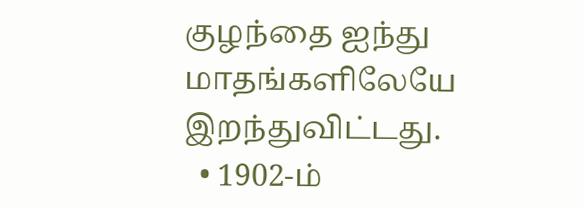குழந்தை ஐந்து மாதங்களிலேயே இறந்துவிட்டது.
  • 1902-ம்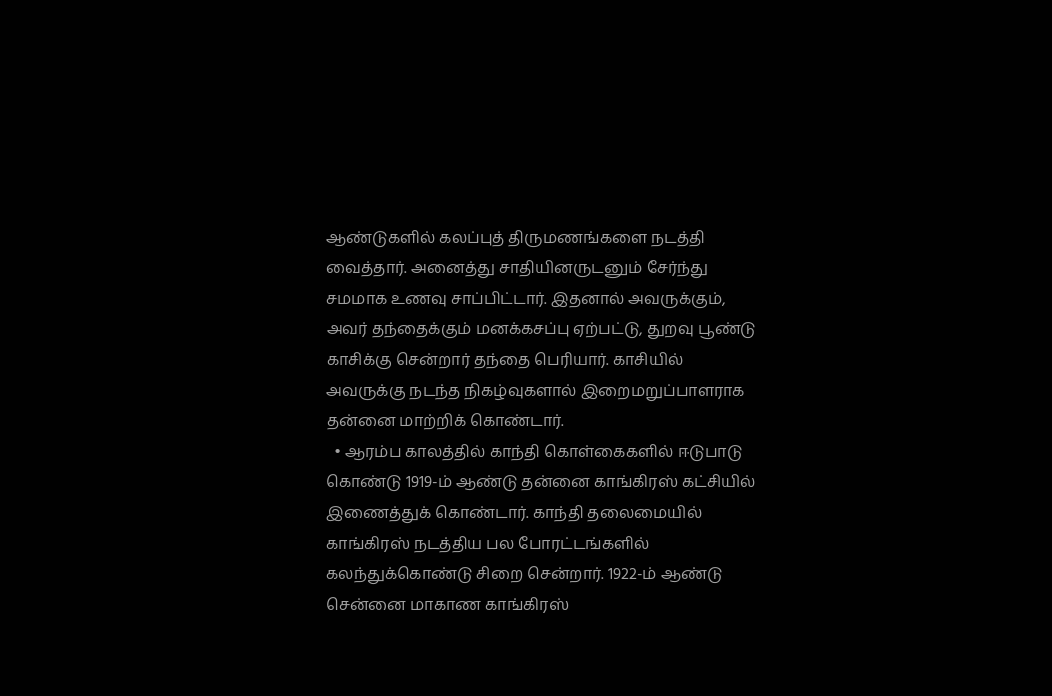ஆண்டுகளில் கலப்புத் திருமணங்களை நடத்தி வைத்தார். அனைத்து சாதியினருடனும் சேர்ந்து சமமாக உணவு சாப்பிட்டார். இதனால் அவருக்கும், அவர் தந்தைக்கும் மனக்கசப்பு ஏற்பட்டு, துறவு பூண்டு காசிக்கு சென்றார் தந்தை பெரியார். காசியில் அவருக்கு நடந்த நிகழ்வுகளால் இறைமறுப்பாளராக தன்னை மாற்றிக் கொண்டார்.
  • ஆரம்ப காலத்தில் காந்தி கொள்கைகளில் ஈடுபாடு கொண்டு 1919-ம் ஆண்டு தன்னை காங்கிரஸ் கட்சியில் இணைத்துக் கொண்டார். காந்தி தலைமையில் காங்கிரஸ் நடத்திய பல போரட்டங்களில் கலந்துக்கொண்டு சிறை சென்றார். 1922-ம் ஆண்டு சென்னை மாகாண காங்கிரஸ்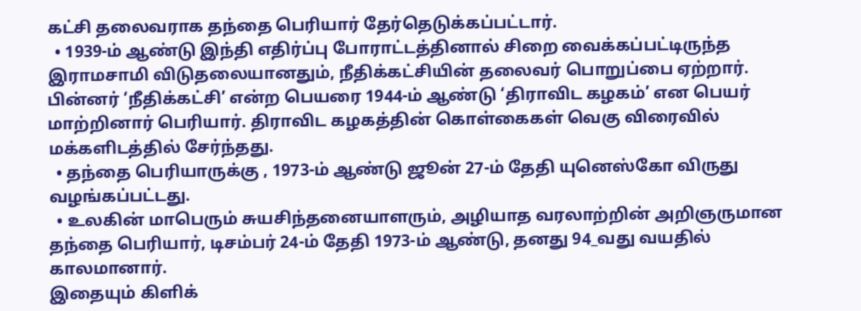கட்சி தலைவராக தந்தை பெரியார் தேர்தெடுக்கப்பட்டார்.
  • 1939-ம் ஆண்டு இந்தி எதிர்ப்பு போராட்டத்தினால் சிறை வைக்கப்பட்டிருந்த இராமசாமி விடுதலையானதும், நீதிக்கட்சியின் தலைவர் பொறுப்பை ஏற்றார். பின்னர் ‘நீதிக்கட்சி’ என்ற பெயரை 1944-ம் ஆண்டு ‘திராவிட கழகம்’ என பெயர் மாற்றினார் பெரியார். திராவிட கழகத்தின் கொள்கைகள் வெகு விரைவில் மக்களிடத்தில் சேர்ந்தது.
  • தந்தை பெரியாருக்கு , 1973-ம் ஆண்டு ஜூன் 27-ம் தேதி யுனெஸ்கோ விருது வழங்கப்பட்டது.
  • உலகின் மாபெரும் சுயசிந்தனையாளரும், அழியாத வரலாற்றின் அறிஞருமான தந்தை பெரியார், டிசம்பர் 24-ம் தேதி 1973-ம் ஆண்டு, தனது 94_வது வயதில் காலமானார்.
இதையும் கிளிக்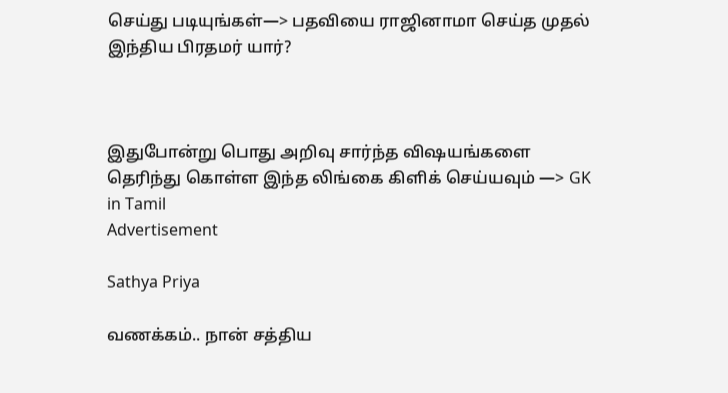செய்து படியுங்கள்—> பதவியை ராஜினாமா செய்த முதல் இந்திய பிரதமர் யார்?



இதுபோன்று பொது அறிவு சார்ந்த விஷயங்களை தெரிந்து கொள்ள இந்த லிங்கை கிளிக் செய்யவும் —> GK  in Tamil
Advertisement

Sathya Priya

வணக்கம்.. நான் சத்திய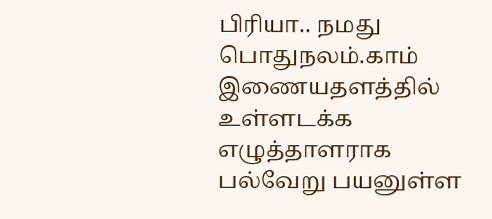பிரியா.. நமது பொதுநலம்.காம் இணையதளத்தில் உள்ளடக்க எழுத்தாளராக பல்வேறு பயனுள்ள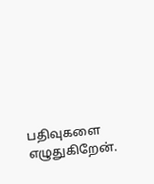பதிவுகளை எழுதுகிறேன்.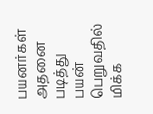பயனர்கள் அதனை படித்து பயன் பெறுவதில் மிக்க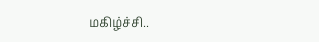மகிழ்ச்சி..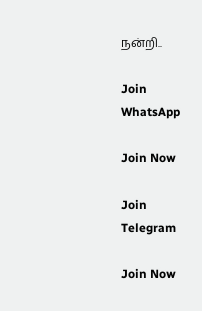நன்றி..

Join WhatsApp

Join Now

Join Telegram

Join Now